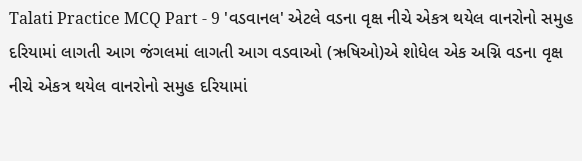Talati Practice MCQ Part - 9 'વડવાનલ' એટલે વડના વૃક્ષ નીચે એકત્ર થયેલ વાનરોનો સમુહ દરિયામાં લાગતી આગ જંગલમાં લાગતી આગ વડવાઓ (ઋષિઓ)એ શોધેલ એક અગ્નિ વડના વૃક્ષ નીચે એકત્ર થયેલ વાનરોનો સમુહ દરિયામાં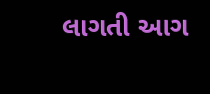લાગતી આગ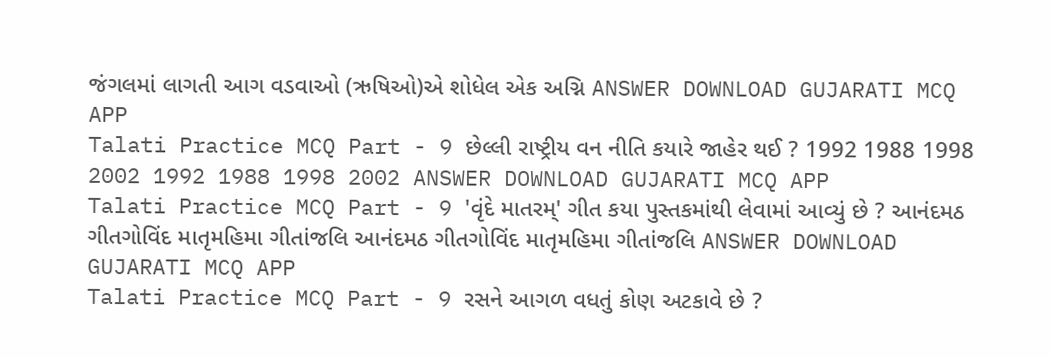જંગલમાં લાગતી આગ વડવાઓ (ઋષિઓ)એ શોધેલ એક અગ્નિ ANSWER DOWNLOAD GUJARATI MCQ APP
Talati Practice MCQ Part - 9 છેલ્લી રાષ્ટ્રીય વન નીતિ કયારે જાહેર થઈ ? 1992 1988 1998 2002 1992 1988 1998 2002 ANSWER DOWNLOAD GUJARATI MCQ APP
Talati Practice MCQ Part - 9 'વૃંદે માતરમ્' ગીત કયા પુસ્તકમાંથી લેવામાં આવ્યું છે ? આનંદમઠ ગીતગોવિંદ માતૃમહિમા ગીતાંજલિ આનંદમઠ ગીતગોવિંદ માતૃમહિમા ગીતાંજલિ ANSWER DOWNLOAD GUJARATI MCQ APP
Talati Practice MCQ Part - 9 રસને આગળ વધતું કોણ અટકાવે છે ?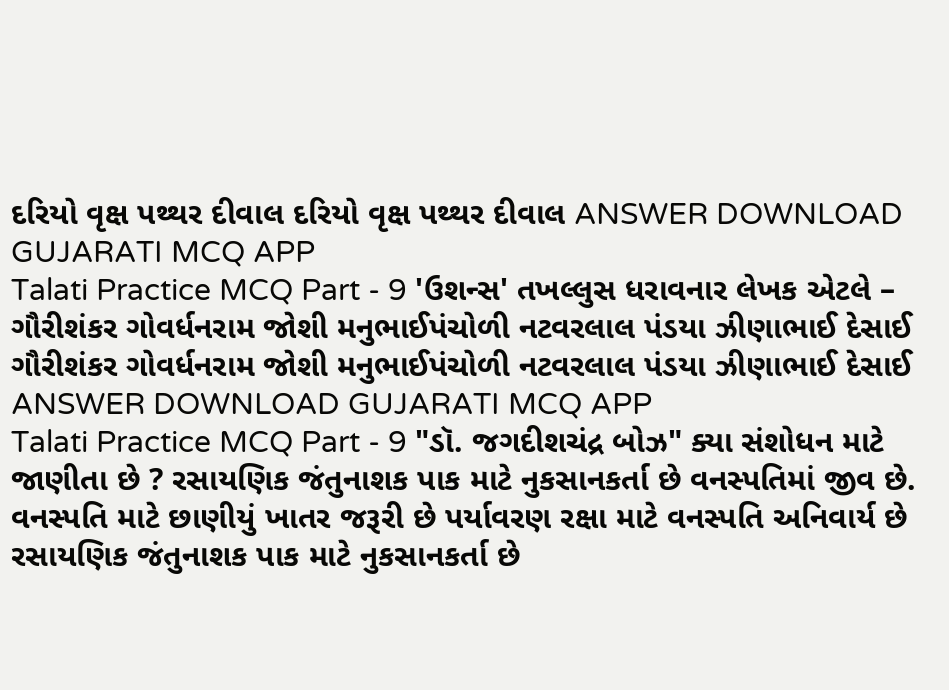દરિયો વૃક્ષ પથ્થર દીવાલ દરિયો વૃક્ષ પથ્થર દીવાલ ANSWER DOWNLOAD GUJARATI MCQ APP
Talati Practice MCQ Part - 9 'ઉશન્સ' તખલ્લુસ ધરાવનાર લેખક એટલે – ગૌરીશંકર ગોવર્ધનરામ જોશી મનુભાઈપંચોળી નટવરલાલ પંડયા ઝીણાભાઈ દેસાઈ ગૌરીશંકર ગોવર્ધનરામ જોશી મનુભાઈપંચોળી નટવરલાલ પંડયા ઝીણાભાઈ દેસાઈ ANSWER DOWNLOAD GUJARATI MCQ APP
Talati Practice MCQ Part - 9 "ડૉ. જગદીશચંદ્ર બોઝ" ક્યા સંશોધન માટે જાણીતા છે ? રસાયણિક જંતુનાશક પાક માટે નુકસાનકર્તા છે વનસ્પતિમાં જીવ છે. વનસ્પતિ માટે છાણીયું ખાતર જરૂરી છે પર્યાવરણ રક્ષા માટે વનસ્પતિ અનિવાર્ય છે રસાયણિક જંતુનાશક પાક માટે નુકસાનકર્તા છે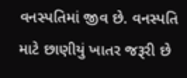વનસ્પતિમાં જીવ છે. વનસ્પતિ માટે છાણીયું ખાતર જરૂરી છે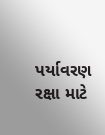પર્યાવરણ રક્ષા માટે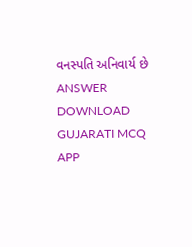વનસ્પતિ અનિવાર્ય છે ANSWER DOWNLOAD GUJARATI MCQ APP